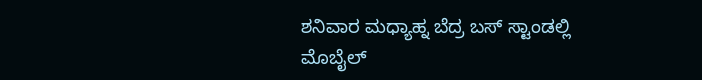ಶನಿವಾರ ಮಧ್ಯಾಹ್ನ ಬೆದ್ರ ಬಸ್ ಸ್ಟಾಂಡಲ್ಲಿ ಮೊಬೈಲ್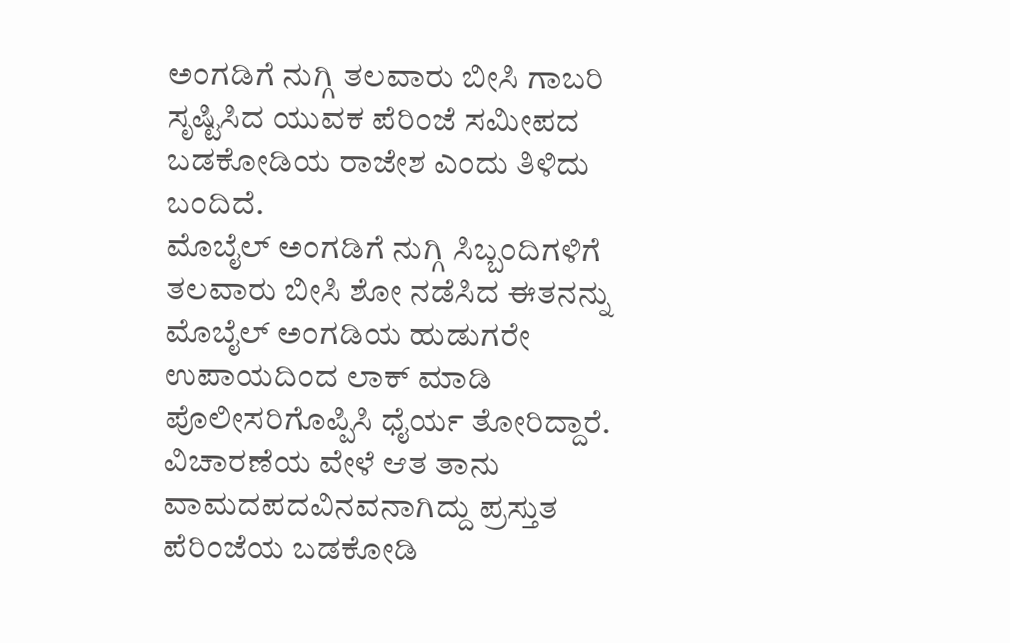ಅಂಗಡಿಗೆ ನುಗ್ಗಿ ತಲವಾರು ಬೀಸಿ ಗಾಬರಿ ಸೃಷ್ಟಿಸಿದ ಯುವಕ ಪೆರಿಂಜೆ ಸಮೀಪದ ಬಡಕೋಡಿಯ ರಾಜೇಶ ಎಂದು ತಿಳಿದು ಬಂದಿದೆ.
ಮೊಬೈಲ್ ಅಂಗಡಿಗೆ ನುಗ್ಗಿ ಸಿಬ್ಬಂದಿಗಳಿಗೆ ತಲವಾರು ಬೀಸಿ ಶೋ ನಡೆಸಿದ ಈತನನ್ನು ಮೊಬೈಲ್ ಅಂಗಡಿಯ ಹುಡುಗರೇ ಉಪಾಯದಿಂದ ಲಾಕ್ ಮಾಡಿ ಪೊಲೀಸರಿಗೊಪ್ಪಿಸಿ ಧೈರ್ಯ ತೋರಿದ್ದಾರೆ.
ವಿಚಾರಣೆಯ ವೇಳೆ ಆತ ತಾನು ವಾಮದಪದವಿನವನಾಗಿದ್ದು ಪ್ರಸ್ತುತ ಪೆರಿಂಜೆಯ ಬಡಕೋಡಿ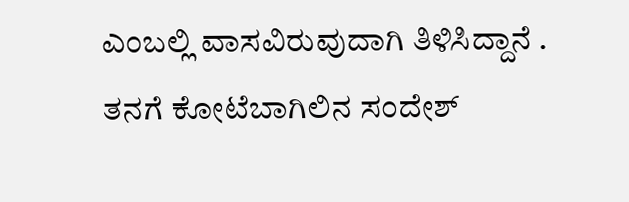ಎಂಬಲ್ಲಿ ವಾಸವಿರುವುದಾಗಿ ತಿಳಿಸಿದ್ದಾನೆ . ತನಗೆ ಕೋಟೆಬಾಗಿಲಿನ ಸಂದೇಶ್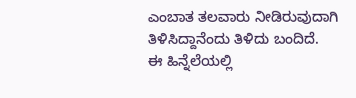ಎಂಬಾತ ತಲವಾರು ನೀಡಿರುವುದಾಗಿ ತಿಳಿಸಿದ್ದಾನೆಂದು ತಿಳಿದು ಬಂದಿದೆ.
ಈ ಹಿನ್ನೆಲೆಯಲ್ಲಿ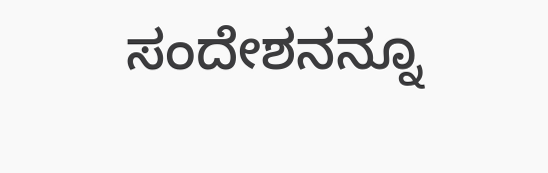ಸಂದೇಶನನ್ನೂ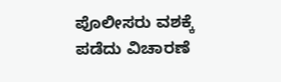ಪೊಲೀಸರು ವಶಕ್ಕೆ ಪಡೆದು ವಿಚಾರಣೆ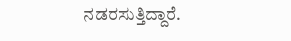ನಡರಸುತ್ತಿದ್ದಾರೆ.